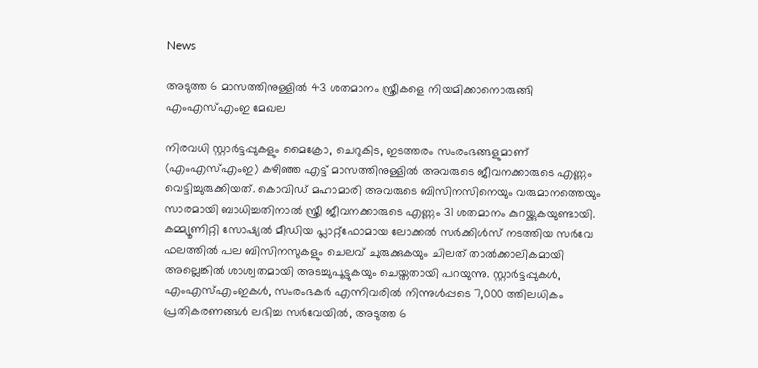News

അടുത്ത 6 മാസത്തിനുള്ളില്‍ 43 ശതമാനം സ്ത്രീകളെ നിയമിക്കാനൊരുങ്ങി എംഎസ്എംഇ മേഖല

നിരവധി സ്റ്റാര്‍ട്ടപ്പുകളും മൈക്രോ, ചെറുകിട, ഇടത്തരം സംരംഭങ്ങളുമാണ് (എംഎസ്എംഇ) കഴിഞ്ഞ എട്ട് മാസത്തിനുള്ളില്‍ അവരുടെ ജീവനക്കാരുടെ എണ്ണം വെട്ടിച്ചുരുക്കിയത്. കൊവിഡ് മഹാമാരി അവരുടെ ബിസിനസിനെയും വരുമാനത്തെയും സാരമായി ബാധിച്ചതിനാല്‍ സ്ത്രീ ജീവനക്കാരുടെ എണ്ണം 31 ശതമാനം കുറയ്ക്കുകയുണ്ടായി. കമ്മ്യൂണിറ്റി സോഷ്യല്‍ മീഡിയ പ്ലാറ്റ്ഫോമായ ലോക്കല്‍ സര്‍ക്കിള്‍സ് നടത്തിയ സര്‍വേ ഫലത്തില്‍ പല ബിസിനസുകളും ചെലവ് ചുരുക്കുകയും ചിലത് താല്‍ക്കാലികമായി അല്ലെങ്കില്‍ ശാശ്വതമായി അടച്ചുപൂട്ടുകയും ചെയ്തതായി പറയുന്നു. സ്റ്റാര്‍ട്ടപ്പുകള്‍, എംഎസ്എംഇകള്‍, സംരംഭകര്‍ എന്നിവരില്‍ നിന്നുള്‍പ്പടെ 7,000 ത്തിലധികം പ്രതികരണങ്ങള്‍ ലഭിച്ച സര്‍വേയില്‍, അടുത്ത 6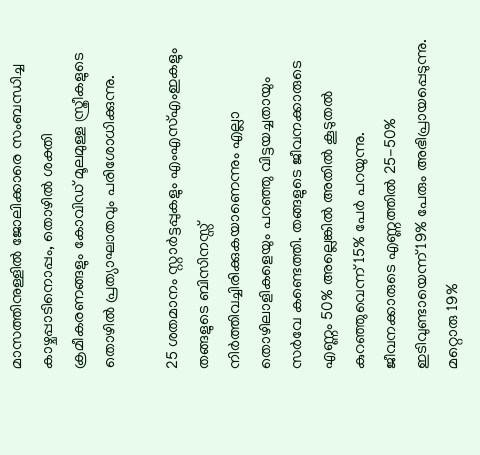മാസത്തിനുള്ളില്‍ ജോലിക്കാരെ സംബന്ധിച്ച കാഴ്ചപ്പാടിനൊപ്പം, തൊഴില്‍ ശക്തി ക്രമീകരണങ്ങളും കോവിഡ് മൂലമുള്ള സ്ത്രീകളുടെ തൊഴില്‍ പ്രത്യാഘാതവും പരിശോധിക്കുന്നു.

25 ശതമാനം സ്റ്റാര്‍ട്ടപ്പുകളും എംഎസ്എംഇകളും തങ്ങളുടെ ബിസിനസ്സ് നിര്‍ത്തിവച്ചിരിക്കുകയാണെന്നും എല്ലാ തൊഴിലാളികളെയും പറഞ്ഞു വിട്ടയച്ചതായും സര്‍വേ കണ്ടെത്തി. തങ്ങളുടെ ജീവനക്കാരുടെ എണ്ണം 50% അല്ലെങ്കില്‍ അതില്‍ കൂടുതല്‍ കുറഞ്ഞുവെന്ന് 15% പേര്‍ പറയുന്നു. ജീവനക്കാരുടെ എണ്ണത്തില്‍ 25-50% ഇടിവുണ്ടായെന്ന് 19% പേരും അഭിപ്രായപ്പെടുന്നു. മറ്റൊരു 19%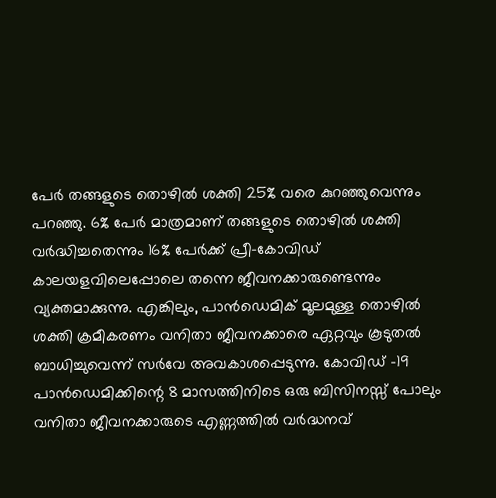പേര്‍ തങ്ങളുടെ തൊഴില്‍ ശക്തി 25% വരെ കുറഞ്ഞുവെന്നും പറഞ്ഞു. 6% പേര്‍ മാത്രമാണ് തങ്ങളുടെ തൊഴില്‍ ശക്തി വര്‍ദ്ധിച്ചതെന്നും 16% പേര്‍ക്ക് പ്രീ-കോവിഡ് കാലയളവിലെപ്പോലെ തന്നെ ജീവനക്കാരുണ്ടെന്നും വ്യക്തമാക്കുന്നു. എങ്കിലും, പാന്‍ഡെമിക് മൂലമുള്ള തൊഴില്‍ ശക്തി ക്രമീകരണം വനിതാ ജീവനക്കാരെ ഏറ്റവും കൂടുതല്‍ ബാധിച്ചുവെന്ന് സര്‍വേ അവകാശപ്പെടുന്നു. കോവിഡ് -19 പാന്‍ഡെമിക്കിന്റെ 8 മാസത്തിനിടെ ഒരു ബിസിനസ്സ് പോലും വനിതാ ജീവനക്കാരുടെ എണ്ണത്തില്‍ വര്‍ദ്ധനവ്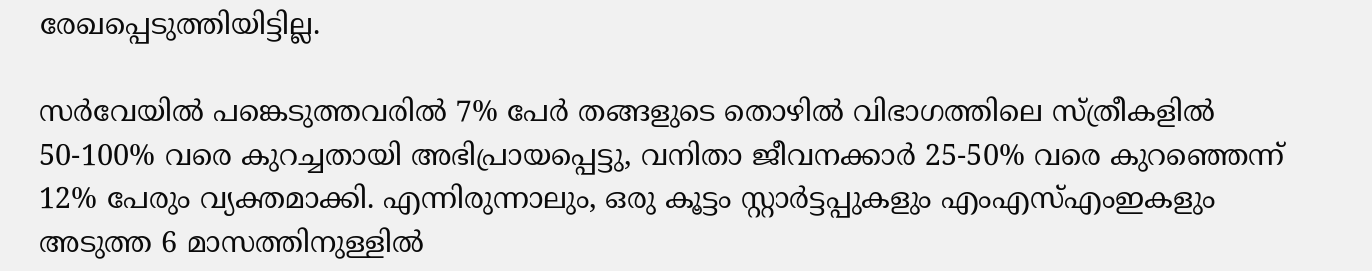രേഖപ്പെടുത്തിയിട്ടില്ല.

സര്‍വേയില്‍ പങ്കെടുത്തവരില്‍ 7% പേര്‍ തങ്ങളുടെ തൊഴില്‍ വിഭാഗത്തിലെ സ്ത്രീകളില്‍ 50-100% വരെ കുറച്ചതായി അഭിപ്രായപ്പെട്ടു, വനിതാ ജീവനക്കാര്‍ 25-50% വരെ കുറഞ്ഞെന്ന് 12% പേരും വ്യക്തമാക്കി. എന്നിരുന്നാലും, ഒരു കൂട്ടം സ്റ്റാര്‍ട്ടപ്പുകളും എംഎസ്എംഇകളും അടുത്ത 6 മാസത്തിനുള്ളില്‍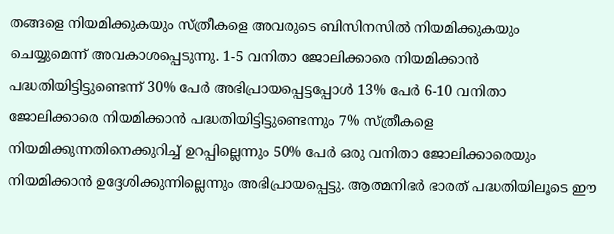തങ്ങളെ നിയമിക്കുകയും സ്ത്രീകളെ അവരുടെ ബിസിനസില്‍ നിയമിക്കുകയും ചെയ്യുമെന്ന് അവകാശപ്പെടുന്നു. 1-5 വനിതാ ജോലിക്കാരെ നിയമിക്കാന്‍ പദ്ധതിയിട്ടിട്ടുണ്ടെന്ന് 30% പേര്‍ അഭിപ്രായപ്പെട്ടപ്പോള്‍ 13% പേര്‍ 6-10 വനിതാ ജോലിക്കാരെ നിയമിക്കാന്‍ പദ്ധതിയിട്ടിട്ടുണ്ടെന്നും 7% സ്ത്രീകളെ നിയമിക്കുന്നതിനെക്കുറിച്ച് ഉറപ്പില്ലെന്നും 50% പേര്‍ ഒരു വനിതാ ജോലിക്കാരെയും നിയമിക്കാന്‍ ഉദ്ദേശിക്കുന്നില്ലെന്നും അഭിപ്രായപ്പെട്ടു. ആത്മനിഭര്‍ ഭാരത് പദ്ധതിയിലൂടെ ഈ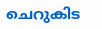ചെറുകിട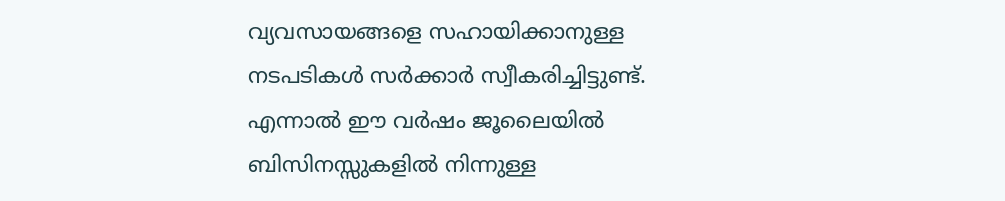വ്യവസായങ്ങളെ സഹായിക്കാനുള്ള നടപടികള്‍ സര്‍ക്കാര്‍ സ്വീകരിച്ചിട്ടുണ്ട്. എന്നാല്‍ ഈ വര്‍ഷം ജൂലൈയില്‍ ബിസിനസ്സുകളില്‍ നിന്നുള്ള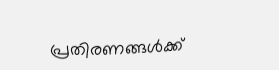പ്രതിരണങ്ങള്‍ക്ക്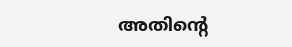അതിന്റെ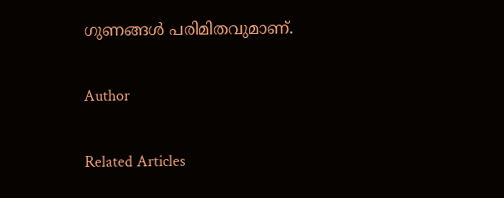ഗുണങ്ങള്‍ പരിമിതവുമാണ്.

Author

Related Articles